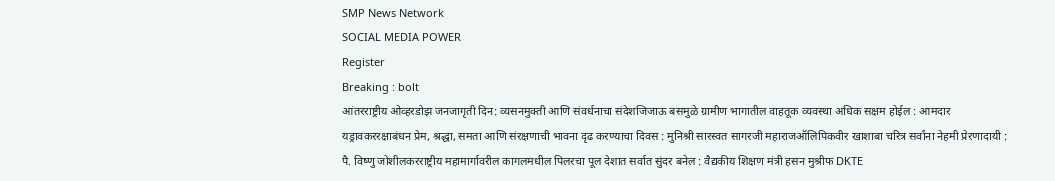SMP News Network
SOCIAL MEDIA POWER
Register
Breaking : bolt
आंतरराष्ट्रीय ओव्हरडोझ जनजागृती दिन: व्यसनमुक्ती आणि संवर्धनाचा संदेशजिजाऊ बसमुळे ग्रामीण भागातील वाहतूक व्यवस्था अधिक सक्षम होईल : आमदार यड्रावकररक्षाबंधन प्रेम, श्रद्धा, समता आणि संरक्षणाची भावना दृढ करण्याचा दिवस : मुनिश्री सारस्वत सागरजी महाराजऑलिपिकवीर खाशाबा चरित्र सर्वांना नेहमी प्रेरणादायी : पै. विष्णु जोशीलकरराष्ट्रीय महामार्गावरील कागलमधील पिलरचा पूल देशात सर्वात सुंदर बनेल : वैद्यकीय शिक्षण मंत्री हसन मुश्रीफ DKTE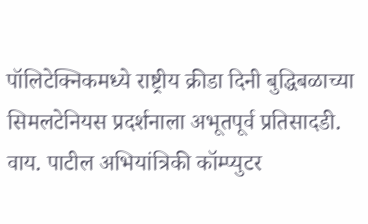पॉलिटेक्निकमध्ये राष्ट्रीय क्रीडा दिनी बुद्धिबळाच्या सिमलटेनियस प्रदर्शनाला अभूतपूर्व प्रतिसादडी. वाय. पाटील अभियांत्रिकी कॉम्प्युटर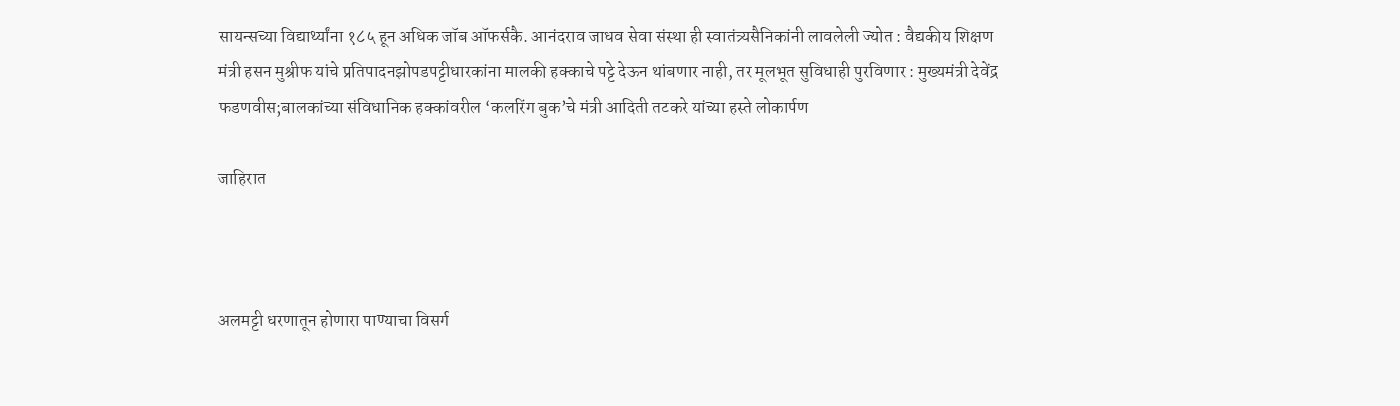सायन्सच्या विद्यार्थ्यांना १८५ हून अधिक जॉब ऑफर्सकै. आनंदराव जाधव सेवा संस्था ही स्वातंत्र्यसैनिकांनी लावलेली ज्योत : वैद्यकीय शिक्षण मंत्री हसन मुश्रीफ यांचे प्रतिपादनझोपडपट्टीधारकांना मालकी हक्काचे पट्टे देऊन थांबणार नाही, तर मूलभूत सुविधाही पुरविणार : मुख्यमंत्री देवेंद्र फडणवीस;बालकांच्या संविधानिक हक्कांवरील ‘कलरिंग बुक’चे मंत्री आदिती तटकरे यांच्या हस्ते लोकार्पण

जाहिरात



अलमट्टी धरणातून होणारा पाण्याचा विसर्ग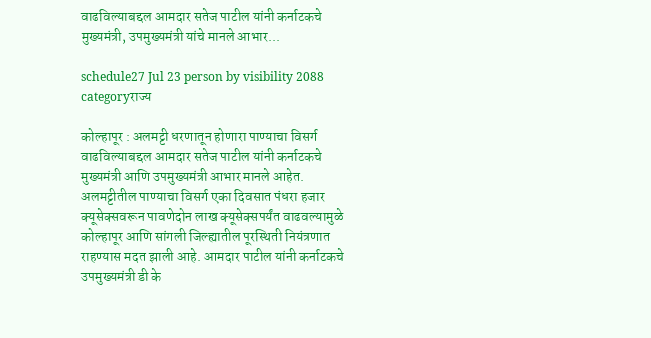वाढविल्याबद्दल आमदार सतेज पाटील यांनी कर्नाटकचे मुख्यमंत्री, उपमुख्यमंत्री यांचे मानले आभार...

schedule27 Jul 23 person by visibility 2088 categoryराज्य

कोल्हापूर : अलमट्टी धरणातून होणारा पाण्याचा विसर्ग वाढविल्याबद्दल आमदार सतेज पाटील यांनी कर्नाटकचे मुख्यमंत्री आणि उपमुख्यमंत्री आभार मानले आहेत. अलमट्टीतील पाण्याचा विसर्ग एका दिवसात पंधरा हजार क्यूसेक्सवरून पावणेदोन लाख क्यूसेक्सपर्यंत वाढवल्यामुळे कोल्हापूर आणि सांगली जिल्ह्यातील पूरस्थिती नियंत्रणात राहण्यास मदत झाली आहे. आमदार पाटील यांनी कर्नाटकचे उपमुख्यमंत्री डी के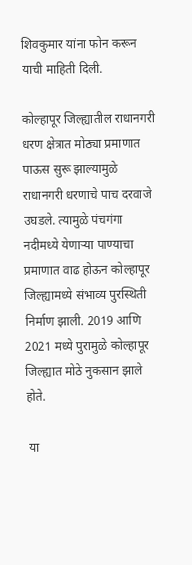शिवकुमार यांना फोन करून याची माहिती दिली.

कोल्हापूर जिल्ह्यातील राधानगरी धरण क्षेत्रात मोठ्या प्रमाणात पाऊस सुरू झाल्यामुळे राधानगरी धरणाचे पाच दरवाजे उघडले. त्यामुळे पंचगंगा नदीमध्ये येणाऱ्या पाण्याचा प्रमाणात वाढ होऊन कोल्हापूर जिल्ह्यामध्ये संभाव्य पुरस्थिती निर्माण झाली. 2019 आणि 2021 मध्ये पुरामुळे कोल्हापूर जिल्ह्यात मोठे नुकसान झाले होते.

 या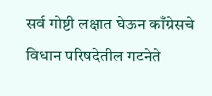सर्व गोष्टी लक्षात घेऊन काँग्रेसचे विधान परिषदेतील गटनेते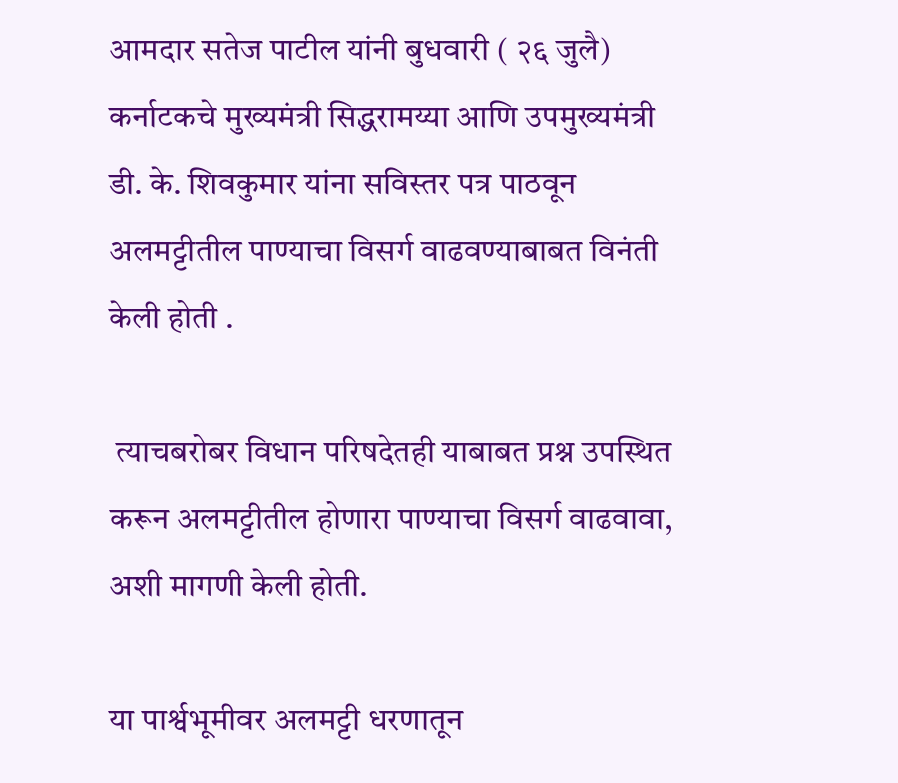आमदार सतेज पाटील यांनी बुधवारी ( २६ जुलै) कर्नाटकचे मुख्यमंत्री सिद्धरामय्या आणि उपमुख्यमंत्री डी. के. शिवकुमार यांना सविस्तर पत्र पाठवून अलमट्टीतील पाण्याचा विसर्ग वाढवण्याबाबत विनंती केली होती .

 त्याचबरोबर विधान परिषदेतही याबाबत प्रश्न उपस्थित करून अलमट्टीतील होणारा पाण्याचा विसर्ग वाढवावा, अशी मागणी केली होती.

या पार्श्वभूमीवर अलमट्टी धरणातून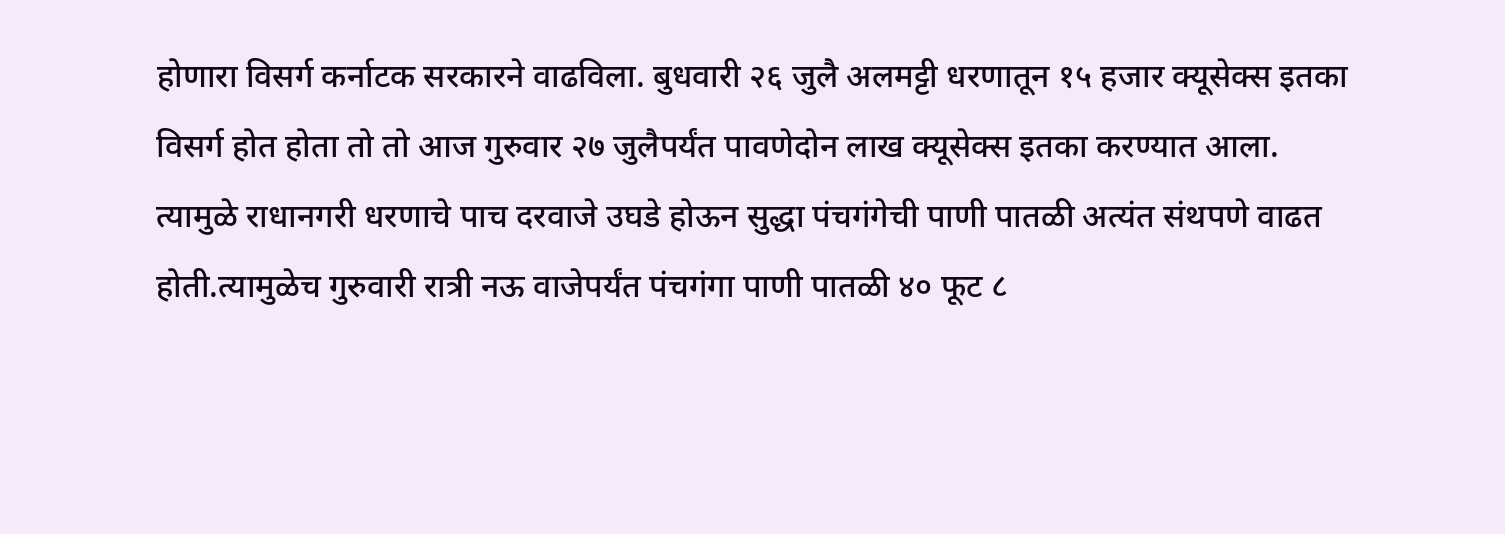होणारा विसर्ग कर्नाटक सरकारने वाढविला. बुधवारी २६ जुलै अलमट्टी धरणातून १५ हजार क्यूसेक्स इतका विसर्ग होत होता तो तो आज गुरुवार २७ जुलैपर्यंत पावणेदोन लाख क्यूसेक्स इतका करण्यात आला.
त्यामुळे राधानगरी धरणाचे पाच दरवाजे उघडे होऊन सुद्धा पंचगंगेची पाणी पातळी अत्यंत संथपणे वाढत होती.त्यामुळेच गुरुवारी रात्री नऊ वाजेपर्यंत पंचगंगा पाणी पातळी ४० फूट ८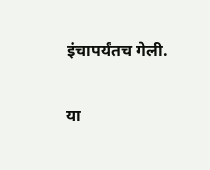इंचापर्यंतच गेली.

या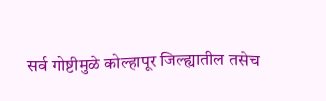सर्व गोष्टीमुळे कोल्हापूर जिल्ह्यातील तसेच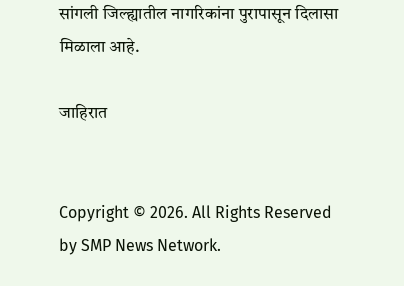सांगली जिल्ह्यातील नागरिकांना पुरापासून दिलासा मिळाला आहे.

जाहिरात


Copyright © 2026. All Rights Reserved by SMP News Network.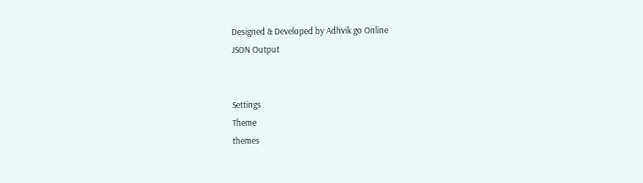Designed & Developed by Adhvik go Online
JSON Output


Settings
Theme
themes